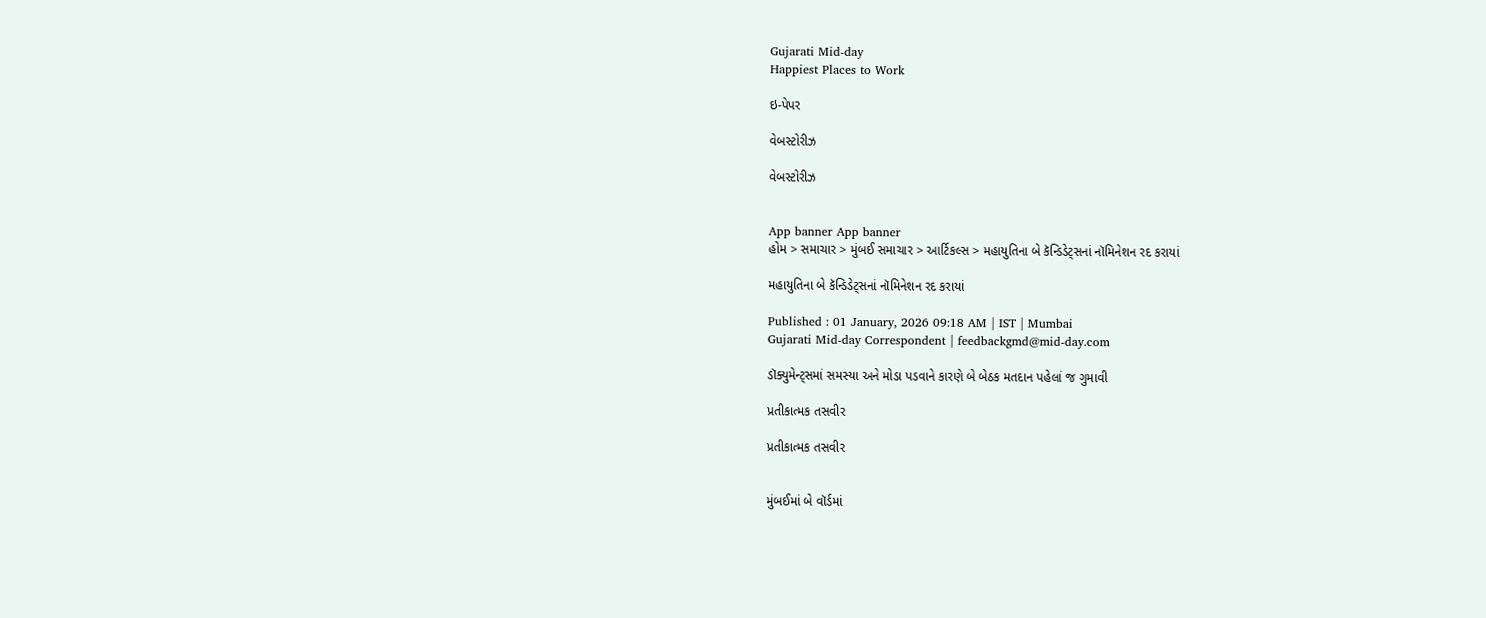Gujarati Mid-day
Happiest Places to Work

ઇ-પેપર

વેબસ્ટોરીઝ

વેબસ્ટોરીઝ


App banner App banner
હોમ > સમાચાર > મુંબઈ સમાચાર > આર્ટિકલ્સ > મહાયુતિના બે કૅન્ડિડેટ્સનાં નૉમિનેશન રદ કરાયાં

મહાયુતિના બે કૅન્ડિડેટ્સનાં નૉમિનેશન રદ કરાયાં

Published : 01 January, 2026 09:18 AM | IST | Mumbai
Gujarati Mid-day Correspondent | feedbackgmd@mid-day.com

ડૉક્યુમેન્ટ્સમાં સમસ્યા અને મોડા પડવાને કારણે બે બેઠક મતદાન પહેલાં જ ગુમાવી

પ્રતીકાત્મક તસવીર

પ્રતીકાત્મક તસવીર


મુંબઈમાં બે વૉર્ડમાં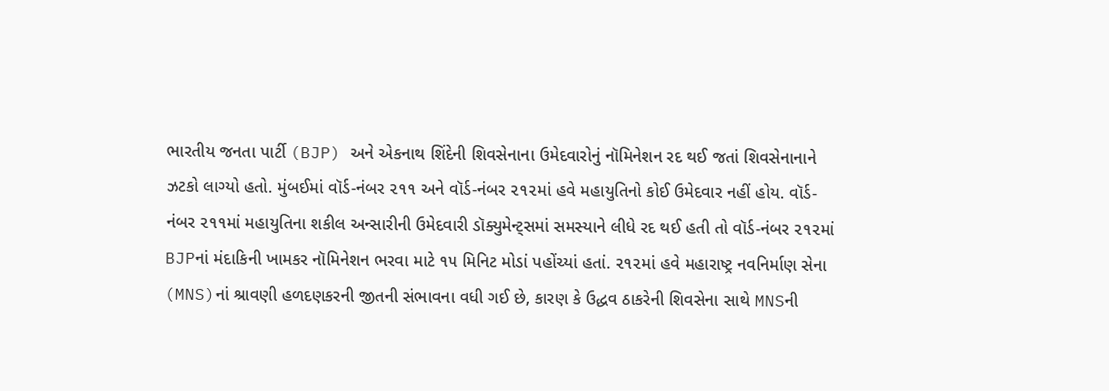ભારતીય જનતા પાર્ટી (BJP) અને એકનાથ શિંદેની શિવસેનાના ઉમેદવારોનું નૉમિનેશન રદ થઈ જતાં શિવસેનાનાને ઝટકો લાગ્યો હતો. મુંબઈમાં વૉર્ડ-નંબર ૨૧૧ અને વૉર્ડ-નંબર ૨૧૨માં હવે મહાયુતિનો કોઈ ઉમેદવાર નહીં હોય. વૉર્ડ-નંબર ૨૧૧માં મહાયુતિના શકીલ અન્સારીની ઉમેદવારી ડૉક્યુમેન્ટ્સમાં સમસ્યાને લીધે રદ થઈ હતી તો વૉર્ડ-નંબર ૨૧૨માં BJPનાં મંદાકિની ખામકર નૉમિનેશન ભરવા માટે ૧૫ મિનિટ મોડાં પહોંચ્યાં હતાં. ૨૧૨માં હવે મહારાષ્ટ્ર નવનિર્માણ સેના (MNS)નાં શ્રાવણી હળદણકરની જીતની સંભાવના વધી ગઈ છે, કારણ કે ઉદ્ધવ ઠાકરેની શિવસેના સાથે MNSની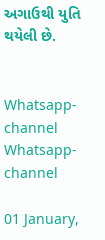અગાઉથી યુતિ થયેલી છે.


Whatsapp-channel Whatsapp-channel

01 January,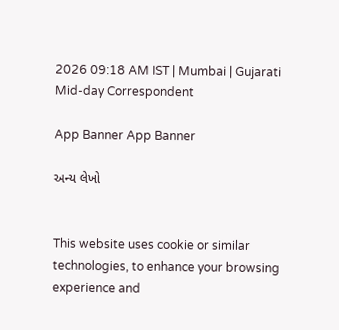2026 09:18 AM IST | Mumbai | Gujarati Mid-day Correspondent

App Banner App Banner

અન્ય લેખો


This website uses cookie or similar technologies, to enhance your browsing experience and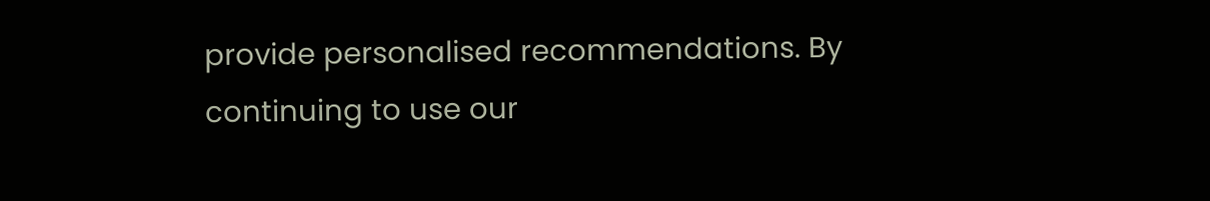provide personalised recommendations. By continuing to use our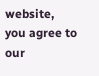website, you agree to our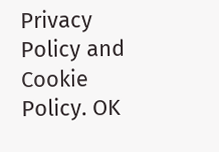Privacy Policy and Cookie Policy. OK